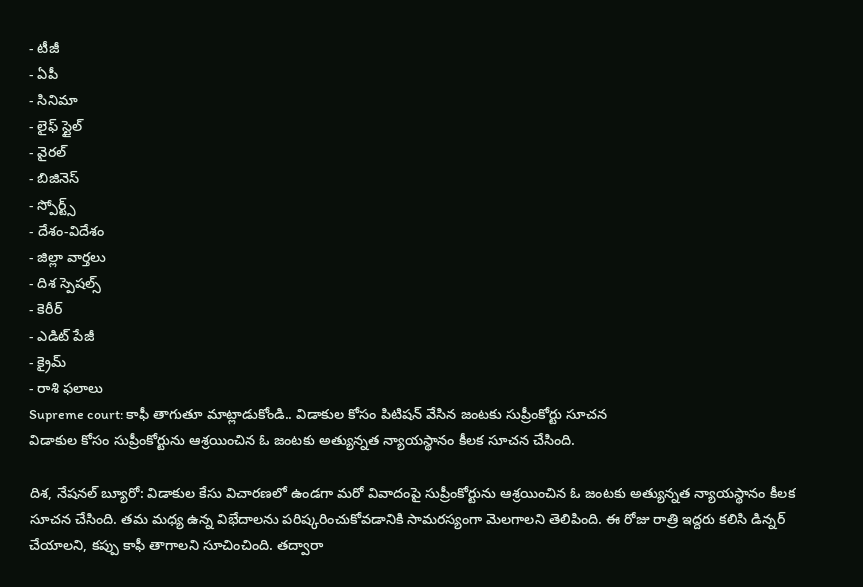- టీజీ
- ఏపీ
- సినిమా
- లైఫ్ స్టైల్
- వైరల్
- బిజినెస్
- స్పోర్ట్స్
- దేశం-విదేశం
- జిల్లా వార్తలు
- దిశ స్పెషల్స్
- కెరీర్
- ఎడిట్ పేజీ
- క్రైమ్
- రాశి ఫలాలు
Supreme court: కాఫీ తాగుతూ మాట్లాడుకోండి.. విడాకుల కోసం పిటిషన్ వేసిన జంటకు సుప్రీంకోర్టు సూచన
విడాకుల కోసం సుప్రీంకోర్టును ఆశ్రయించిన ఓ జంటకు అత్యున్నత న్యాయస్థానం కీలక సూచన చేసింది.

దిశ, నేషనల్ బ్యూరో: విడాకుల కేసు విచారణలో ఉండగా మరో వివాదంపై సుప్రీంకోర్టును ఆశ్రయించిన ఓ జంటకు అత్యున్నత న్యాయస్థానం కీలక సూచన చేసింది. తమ మధ్య ఉన్న విభేదాలను పరిష్కరించుకోవడానికి సామరస్యంగా మెలగాలని తెలిపింది. ఈ రోజు రాత్రి ఇద్దరు కలిసి డిన్నర్ చేయాలని, కప్పు కాఫీ తాగాలని సూచించింది. తద్వారా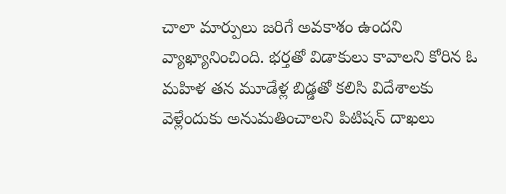చాలా మార్పులు జరిగే అవకాశం ఉందని వ్యాఖ్యానించింది. భర్తతో విడాకులు కావాలని కోరిన ఓ మహిళ తన మూడేళ్ల బిడ్డతో కలిసి విదేశాలకు వెళ్లేందుకు అనుమతించాలని పిటిషన్ దాఖలు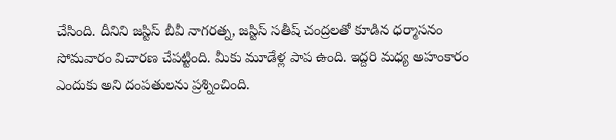చేసింది. దీనిని జస్టిస్ బీవీ నాగరత్న, జస్టిస్ సతీష్ చంద్రలతో కూడిన ధర్మాసనం సోమవారం విచారణ చేపట్టింది. మీకు మూడేళ్ల పాప ఉంది. ఇద్దరి మధ్య అహంకారం ఎందుకు అని దంపతులను ప్రశ్నించింది.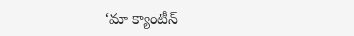‘మా క్యాంటీన్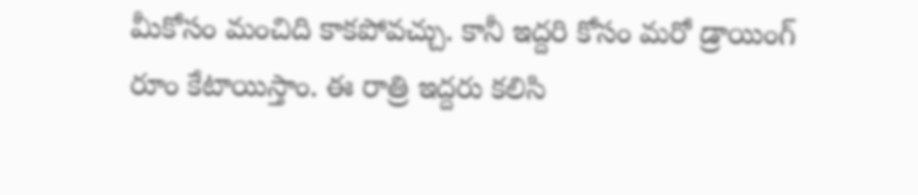మీకోసం మంచిది కాకపోవచ్చు. కానీ ఇద్దరి కోసం మరో డ్రాయింగ్ రూం కేటాయిస్తాం. ఈ రాత్రి ఇద్దరు కలిసి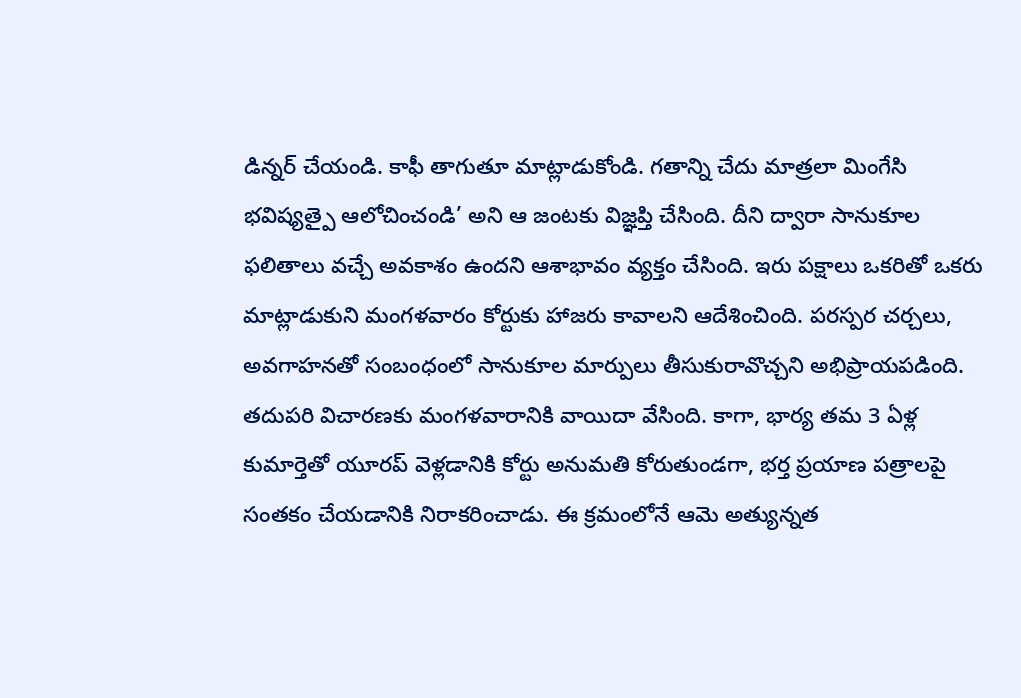డిన్నర్ చేయండి. కాఫీ తాగుతూ మాట్లాడుకోండి. గతాన్ని చేదు మాత్రలా మింగేసి భవిష్యత్పై ఆలోచించండి’ అని ఆ జంటకు విజ్ఞప్తి చేసింది. దీని ద్వారా సానుకూల ఫలితాలు వచ్చే అవకాశం ఉందని ఆశాభావం వ్యక్తం చేసింది. ఇరు పక్షాలు ఒకరితో ఒకరు మాట్లాడుకుని మంగళవారం కోర్టుకు హాజరు కావాలని ఆదేశించింది. పరస్పర చర్చలు, అవగాహనతో సంబంధంలో సానుకూల మార్పులు తీసుకురావొచ్చని అభిప్రాయపడింది. తదుపరి విచారణకు మంగళవారానికి వాయిదా వేసింది. కాగా, భార్య తమ 3 ఏళ్ల కుమార్తెతో యూరప్ వెళ్లడానికి కోర్టు అనుమతి కోరుతుండగా, భర్త ప్రయాణ పత్రాలపై సంతకం చేయడానికి నిరాకరించాడు. ఈ క్రమంలోనే ఆమె అత్యున్నత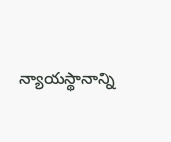న్యాయస్థానాన్ని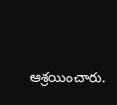ఆశ్రయించారు.